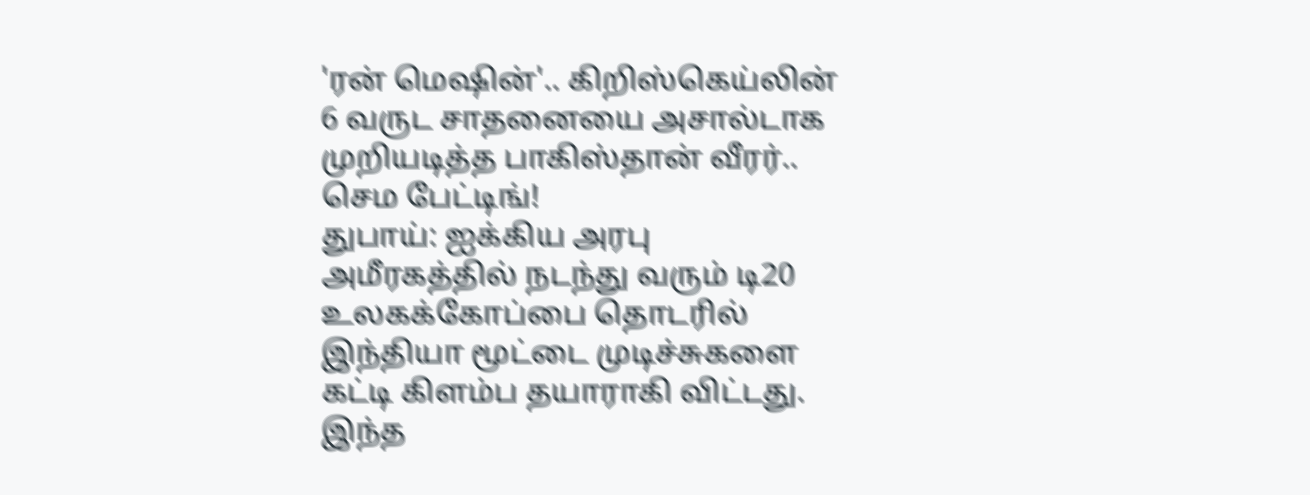'ரன் மெஷின்'.. கிறிஸ்கெய்லின் 6 வருட சாதனையை அசால்டாக முறியடித்த பாகிஸ்தான் வீரர்.. செம பேட்டிங்!
துபாய்: ஐக்கிய அரபு அமீரகத்தில் நடந்து வரும் டி20 உலகக்கோப்பை தொடரில் இந்தியா மூட்டை முடிச்சுகளை கட்டி கிளம்ப தயாராகி விட்டது. இந்த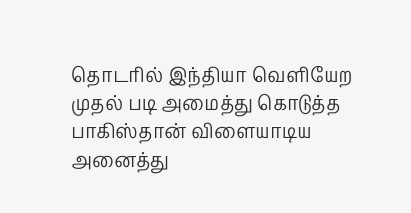தொடரில் இந்தியா வெளியேற முதல் படி அமைத்து கொடுத்த பாகிஸ்தான் விளையாடிய அனைத்து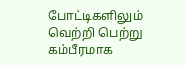போட்டிகளிலும் வெற்றி பெற்று கம்பீரமாக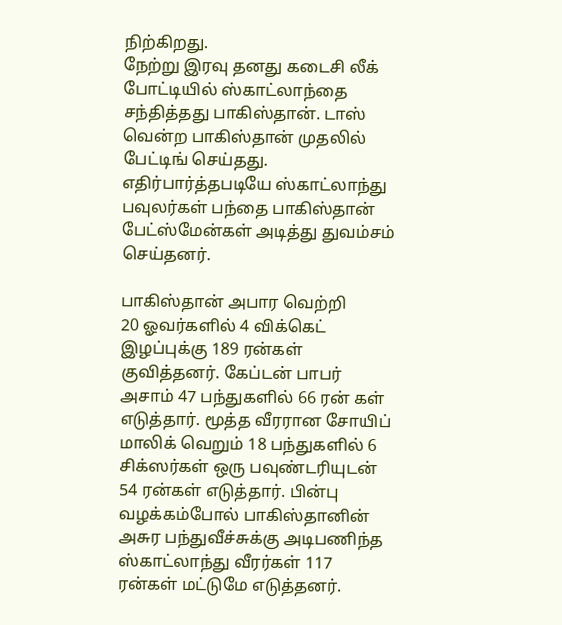நிற்கிறது.
நேற்று இரவு தனது கடைசி லீக் போட்டியில் ஸ்காட்லாந்தை சந்தித்தது பாகிஸ்தான். டாஸ் வென்ற பாகிஸ்தான் முதலில் பேட்டிங் செய்தது. எதிர்பார்த்தபடியே ஸ்காட்லாந்து பவுலர்கள் பந்தை பாகிஸ்தான் பேட்ஸ்மேன்கள் அடித்து துவம்சம் செய்தனர்.

பாகிஸ்தான் அபார வெற்றி
20 ஓவர்களில் 4 விக்கெட் இழப்புக்கு 189 ரன்கள் குவித்தனர். கேப்டன் பாபர் அசாம் 47 பந்துகளில் 66 ரன் கள் எடுத்தார். மூத்த வீரரான சோயிப் மாலிக் வெறும் 18 பந்துகளில் 6 சிக்ஸர்கள் ஒரு பவுண்டரியுடன் 54 ரன்கள் எடுத்தார். பின்பு வழக்கம்போல் பாகிஸ்தானின் அசுர பந்துவீச்சுக்கு அடிபணிந்த ஸ்காட்லாந்து வீரர்கள் 117 ரன்கள் மட்டுமே எடுத்தனர்.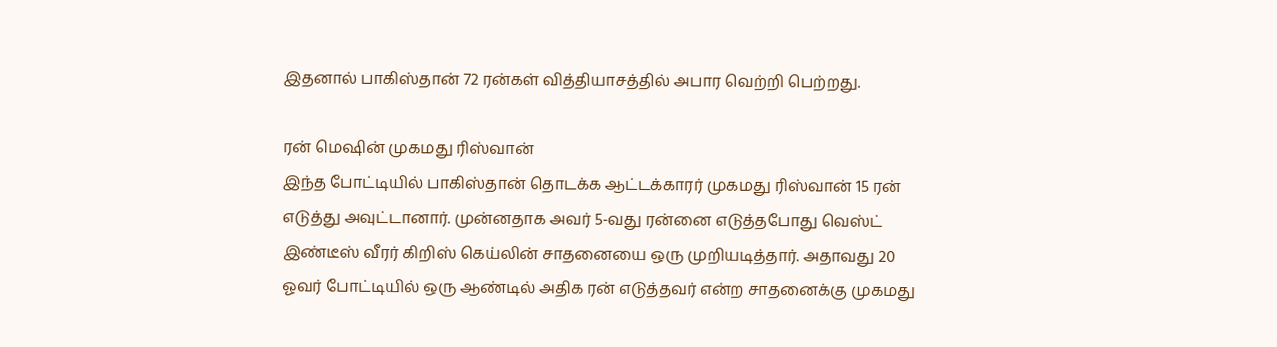இதனால் பாகிஸ்தான் 72 ரன்கள் வித்தியாசத்தில் அபார வெற்றி பெற்றது.

ரன் மெஷின் முகமது ரிஸ்வான்
இந்த போட்டியில் பாகிஸ்தான் தொடக்க ஆட்டக்காரர் முகமது ரிஸ்வான் 15 ரன் எடுத்து அவுட்டானார். முன்னதாக அவர் 5-வது ரன்னை எடுத்தபோது வெஸ்ட் இண்டீஸ் வீரர் கிறிஸ் கெய்லின் சாதனையை ஒரு முறியடித்தார். அதாவது 20 ஓவர் போட்டியில் ஒரு ஆண்டில் அதிக ரன் எடுத்தவர் என்ற சாதனைக்கு முகமது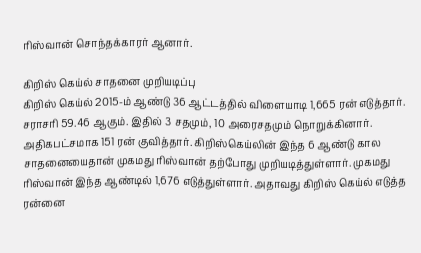ரிஸ்வான் சொந்தக்காரர் ஆனார்.

கிறிஸ் கெய்ல் சாதனை முறியடிப்பு
கிறிஸ் கெய்ல் 2015-ம் ஆண்டு 36 ஆட்டத்தில் விளையாடி 1,665 ரன் எடுத்தார். சராசரி 59.46 ஆகும். இதில் 3 சதமும், 10 அரைசதமும் நொறுக்கினார். அதிகபட்சமாக 151 ரன் குவித்தார். கிறிஸ்கெய்லின் இந்த 6 ஆண்டு கால சாதனையைதான் முகமது ரிஸ்வான் தற்போது முறியடித்துள்ளார். முகமது ரிஸ்வான் இந்த ஆண்டில் 1,676 எடுத்துள்ளார். அதாவது கிறிஸ் கெய்ல் எடுத்த ரன்னை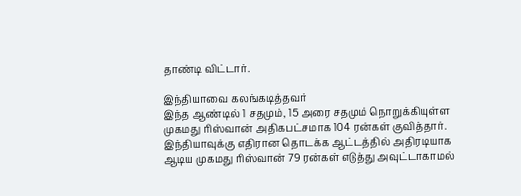தாண்டி விட்டார்.

இந்தியாவை கலங்கடித்தவர்
இந்த ஆண்டில் 1 சதமும், 15 அரை சதமும் நொறுக்கியுள்ள முகமது ரிஸ்வான் அதிகபட்சமாக 104 ரன்கள் குவித்தார். இந்தியாவுக்கு எதிரான தொடக்க ஆட்டத்தில் அதிரடியாக ஆடிய முகமது ரிஸ்வான் 79 ரன்கள் எடுத்து அவுட்டாகாமல்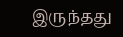இருந்தது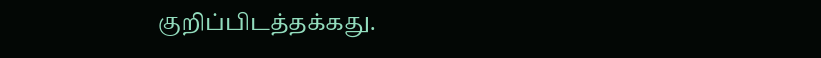குறிப்பிடத்தக்கது.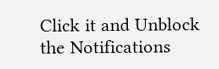Click it and Unblock the Notifications